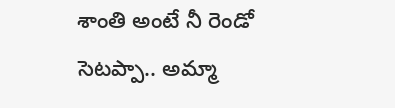శాంతి అంటే నీ రెండో సెటప్పా.. అమ్మా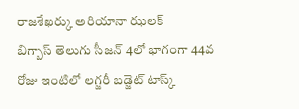రాజశేఖర్కు అరియానా ఝలక్
బిగ్బాస్ తెలుగు సీజన్ 4లో భాగంగా 44వ రోజు ఇంటిలో లగ్జరీ బడ్జెట్ టాస్క్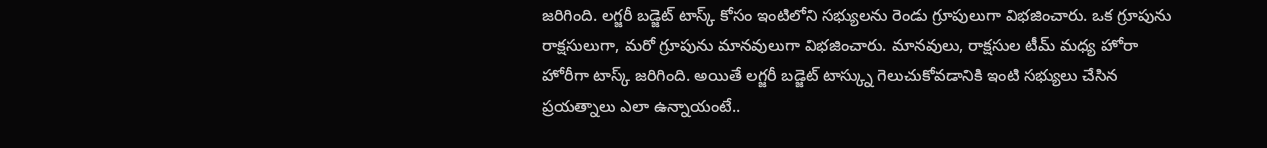జరిగింది. లగ్జరీ బడ్జెట్ టాస్క్ కోసం ఇంటిలోని సభ్యులను రెండు గ్రూపులుగా విభజించారు. ఒక గ్రూపును రాక్షసులుగా, మరో గ్రూపును మానవులుగా విభజించారు. మానవులు, రాక్షసుల టీమ్ మధ్య హోరా హోరీగా టాస్క్ జరిగింది. అయితే లగ్జరీ బడ్జెట్ టాస్క్ను గెలుచుకోవడానికి ఇంటి సభ్యులు చేసిన ప్రయత్నాలు ఎలా ఉన్నాయంటే..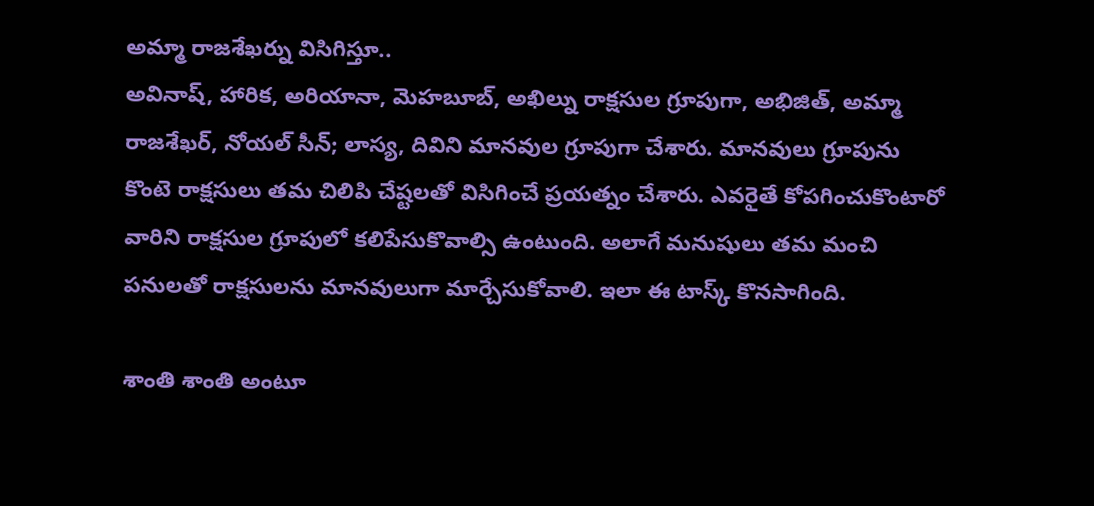అమ్మా రాజశేఖర్ను విసిగిస్తూ..
అవినాష్, హారిక, అరియానా, మెహబూబ్, అఖిల్ను రాక్షసుల గ్రూపుగా, అభిజిత్, అమ్మా రాజశేఖర్, నోయల్ సీన్; లాస్య, దివిని మానవుల గ్రూపుగా చేశారు. మానవులు గ్రూపును కొంటె రాక్షసులు తమ చిలిపి చేష్టలతో విసిగించే ప్రయత్నం చేశారు. ఎవరైతే కోపగించుకొంటారో వారిని రాక్షసుల గ్రూపులో కలిపేసుకొవాల్సి ఉంటుంది. అలాగే మనుషులు తమ మంచి పనులతో రాక్షసులను మానవులుగా మార్చేసుకోవాలి. ఇలా ఈ టాస్క్ కొనసాగింది.

శాంతి శాంతి అంటూ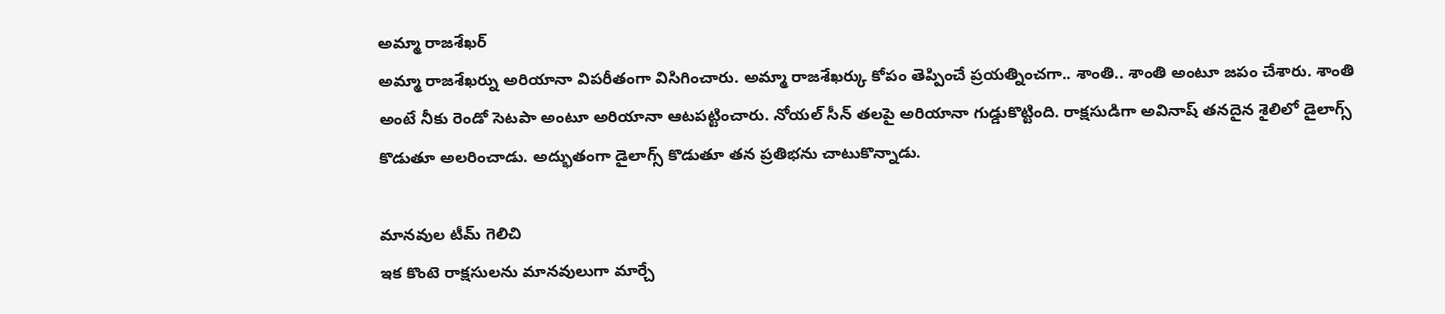అమ్మా రాజశేఖర్
అమ్మా రాజశేఖర్ను అరియానా విపరీతంగా విసిగించారు. అమ్మా రాజశేఖర్కు కోపం తెప్పించే ప్రయత్నించగా.. శాంతి.. శాంతి అంటూ జపం చేశారు. శాంతి అంటే నీకు రెండో సెటపా అంటూ అరియానా ఆటపట్టించారు. నోయల్ సీన్ తలపై అరియానా గుడ్డుకొట్టింది. రాక్షసుడిగా అవినాష్ తనదైన శైలిలో డైలాగ్స్ కొడుతూ అలరించాడు. అద్భుతంగా డైలాగ్స్ కొడుతూ తన ప్రతిభను చాటుకొన్నాడు.

మానవుల టీమ్ గెలిచి
ఇక కొంటె రాక్షసులను మానవులుగా మార్చే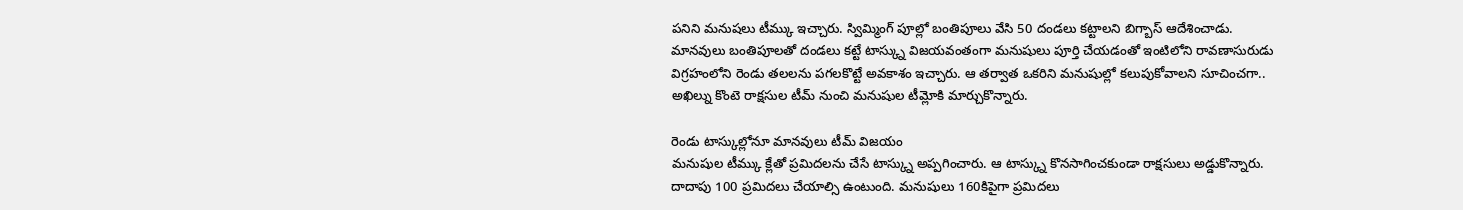పనిని మనుషలు టీమ్కు ఇచ్చారు. స్విమ్మింగ్ పూల్లో బంతిపూలు వేసి 50 దండలు కట్టాలని బిగ్బాస్ ఆదేశించాడు. మానవులు బంతిపూలతో దండలు కట్టే టాస్క్ను విజయవంతంగా మనుషులు పూర్తి చేయడంతో ఇంటిలోని రావణాసురుడు విగ్రహంలోని రెండు తలలను పగలకొట్టే అవకాశం ఇచ్చారు. ఆ తర్వాత ఒకరిని మనుషుల్లో కలుపుకోవాలని సూచించగా.. అఖిల్ను కొంటె రాక్షసుల టీమ్ నుంచి మనుషుల టీమ్లోకి మార్చుకొన్నారు.

రెండు టాస్కుల్లోనూ మానవులు టీమ్ విజయం
మనుషుల టీమ్కు క్లేతో ప్రమిదలను చేసే టాస్క్ను అప్పగించారు. ఆ టాస్క్ను కొనసాగించకుండా రాక్షసులు అడ్డుకొన్నారు. దాదాపు 100 ప్రమిదలు చేయాల్సి ఉంటుంది. మనుషులు 160కిపైగా ప్రమిదలు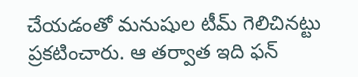చేయడంతో మనుషుల టీమ్ గెలిచినట్టు ప్రకటించారు. ఆ తర్వాత ఇది ఫన్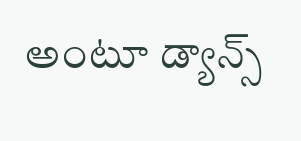అంటూ డ్యాన్స్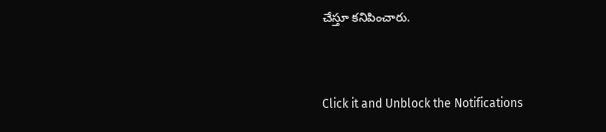చేస్తూ కనిపించారు.


Click it and Unblock the Notifications